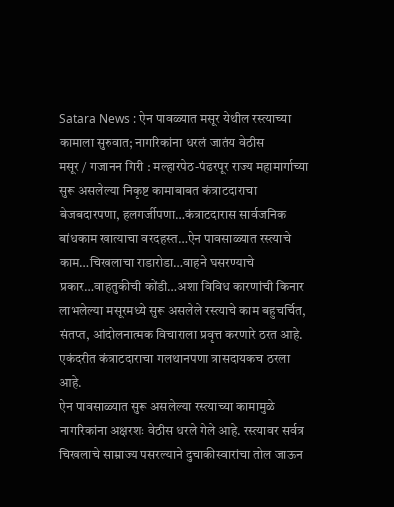Satara News : ऐन पावळ्यात मसूर येथील रस्त्याच्या कामाला सुरुवात; नागरिकांना धरलं जातंय वेठीस
मसूर / गजानन गिरी : मल्हारपेठ-पंढरपूर राज्य महामार्गाच्या सुरू असलेल्या निकृष्ट कामाबाबत कंत्राटदाराचा बेजबदारपणा, हलगर्जीपणा…कंत्राटदारास सार्वजनिक बांधकाम खात्याचा वरदहस्त…ऐन पावसाळ्यात रस्त्याचे काम…चिखलाचा राडारोडा…वाहने घसरण्याचे प्रकार…वाहतुकीची कोंडी…अशा विविध कारणांची किनार लाभलेल्या मसूरमध्ये सुरू असलेले रस्त्याचे काम बहुचर्चित, संतप्त, आंदोलनात्मक विचाराला प्रवृत्त करणारे ठरत आहे. एकंदरीत कंत्राटदाराचा गलथानपणा त्रासदायकच ठरला आहे.
ऐन पावसाळ्यात सुरू असलेल्या रस्त्याच्या कामामुळे नागरिकांना अक्षरशः वेठीस धरले गेले आहे. रस्त्यावर सर्वत्र चिखलाचे साम्राज्य पसरल्याने दुचाकीस्वारांचा तोल जाऊन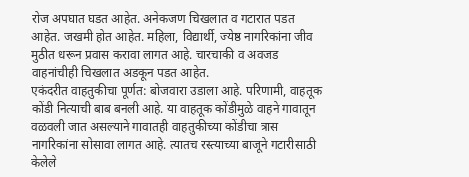रोज अपघात घडत आहेत. अनेकजण चिखलात व गटारात पडत आहेत. जखमी होत आहेत. महिला, विद्यार्थी, ज्येष्ठ नागरिकांना जीव मुठीत धरून प्रवास करावा लागत आहे. चारचाकी व अवजड वाहनांचीही चिखलात अडकून पडत आहेत.
एकंदरीत वाहतुकीचा पूर्णत: बोजवारा उडाला आहे. परिणामी, वाहतूक कोंडी नित्याची बाब बनली आहे. या वाहतूक कोंडीमुळे वाहने गावातून वळवली जात असल्याने गावातही वाहतुकीच्या कोंडीचा त्रास नागरिकांना सोसावा लागत आहे. त्यातच रस्त्याच्या बाजूने गटारीसाठी केलेले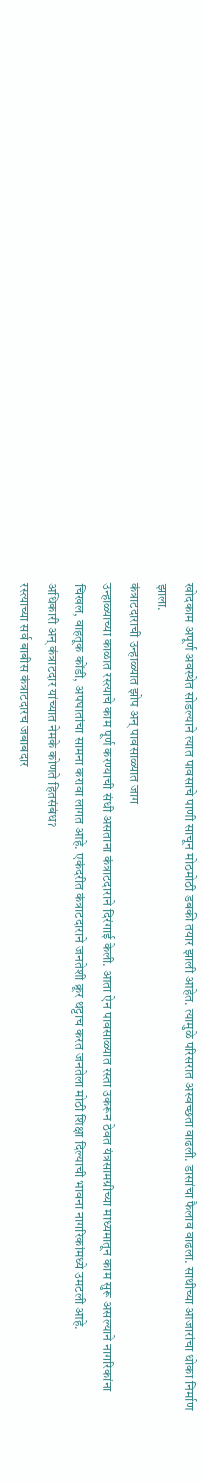खोदकाम अपूर्ण अवस्थेत सोडल्याने त्यात पावसाचे पाणी साचून मोठमोठी डबकी तयार झाली आहेत. त्यामुळे परिसरात अस्वच्छता वाढली. डासांचा फैलाव वाढला. साथीच्या आजारांचा धोका निर्माण झाला.
कंत्राटदाराची उन्हाळ्यात झोप अन् पावसाळ्यात जाग
उन्हाळ्याच्या काळात रस्त्याचे काम पूर्ण करण्याची संधी असताना कंत्राटदाराने दिरंगाई केली. आता ऐन पावसाळ्यात रस्ता उकरून ठेवत यंत्रसामग्रीच्या माध्यमातून काम सुरू असल्याने नागरिकांना चिखल, वाहतूक कोंडी, अपघातांचा सामना करावा लागत आहे. एकंदरीत कंत्राटदाराने जनतेशी क्रूर थट्टाच करत जनतेला मोठी शिक्षा दिल्याची भावना नागरिकांमध्ये उमटली आहे.
अधिकारी अन् कंत्राटदार यांच्यात नेमके कोणते हितसंबंधॽ
रस्त्याच्या सर्व बाबीस कंत्राटदारच जबाबदार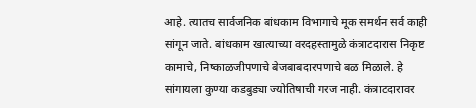आहे. त्यातच सार्वजनिक बांधकाम विभागाचे मूक समर्थन सर्व काही सांगून जाते. बांधकाम खात्याच्या वरदहस्तामुळे कंत्राटदारास निकृष्ट कामाचे, निष्काळजीपणाचे बेजबाबदारपणाचे बळ मिळाले. हे सांगायला कुण्या कडबुड्या ज्योतिषाची गरज नाही. कंत्राटदारावर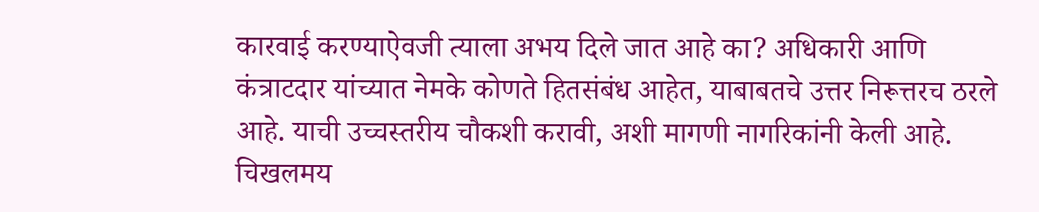कारवाई करण्याऐवजी त्याला अभय दिले जात आहे का? अधिकारी आणि कंत्राटदार यांच्यात नेमके कोणते हितसंबंध आहेत, याबाबतचे उत्तर निरूत्तरच ठरले आहे. याची उच्चस्तरीय चौकशी करावी, अशी मागणी नागरिकांनी केली आहे.
चिखलमय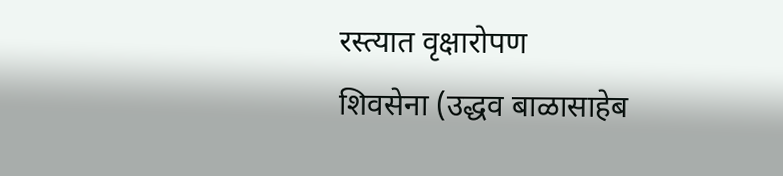रस्त्यात वृक्षारोपण
शिवसेना (उद्धव बाळासाहेब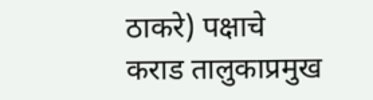ठाकरे) पक्षाचे कराड तालुकाप्रमुख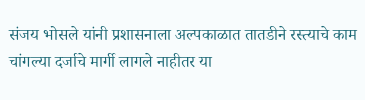संजय भोसले यांनी प्रशासनाला अल्पकाळात तातडीने रस्त्याचे काम चांगल्या दर्जाचे मार्गी लागले नाहीतर या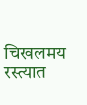चिखलमय रस्त्यात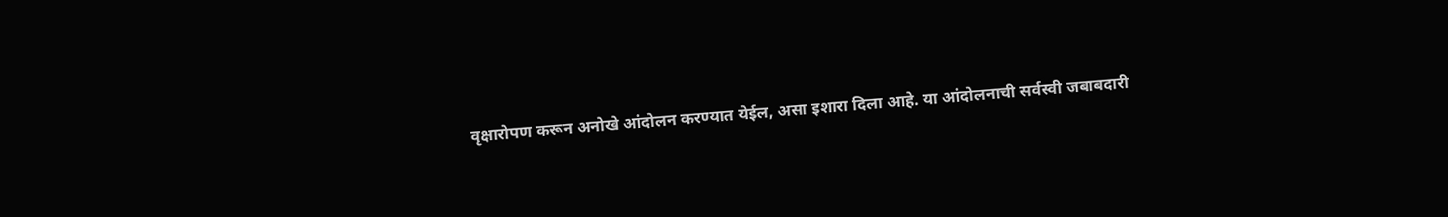वृक्षारोपण करून अनोखे आंदोलन करण्यात येईल, असा इशारा दिला आहे. या आंदोलनाची सर्वस्वी जबाबदारी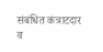संबंधित कंत्राटदार व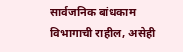सार्वजनिक बांधकाम विभागाची राहील, असेही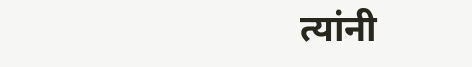त्यांनी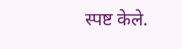स्पष्ट केले.